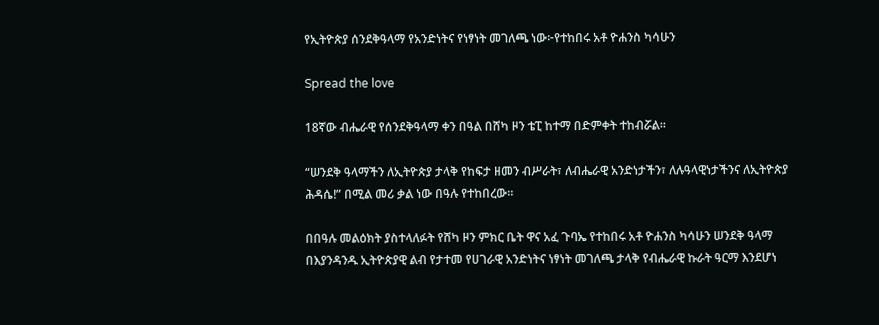የኢትዮጵያ ሰንደቅዓላማ የአንድነትና የነፃነት መገለጫ ነው፦የተከበሩ አቶ ዮሐንስ ካሳሁን

Spread the love

18ኛው ብሔራዊ የሰንደቅዓላማ ቀን በዓል በሸካ ዞን ቴፒ ከተማ በድምቀት ተከብሯል።

“ሠንደቅ ዓላማችን ለኢትዮጵያ ታላቅ የከፍታ ዘመን ብሥራት፣ ለብሔራዊ አንድነታችን፣ ለሉዓላዊነታችንና ለኢትዮጵያ ሕዳሴ!” በሚል መሪ ቃል ነው በዓሉ የተከበረው።

በበዓሉ መልዕክት ያስተላለፉት የሸካ ዞን ምክር ቤት ዋና አፈ ጉባኤ የተከበሩ አቶ ዮሐንስ ካሳሁን ሠንደቅ ዓላማ በእያንዳንዱ ኢትዮጵያዊ ልብ የታተመ የሀገራዊ አንድነትና ነፃነት መገለጫ ታላቅ የብሔራዊ ኩራት ዓርማ እንደሆነ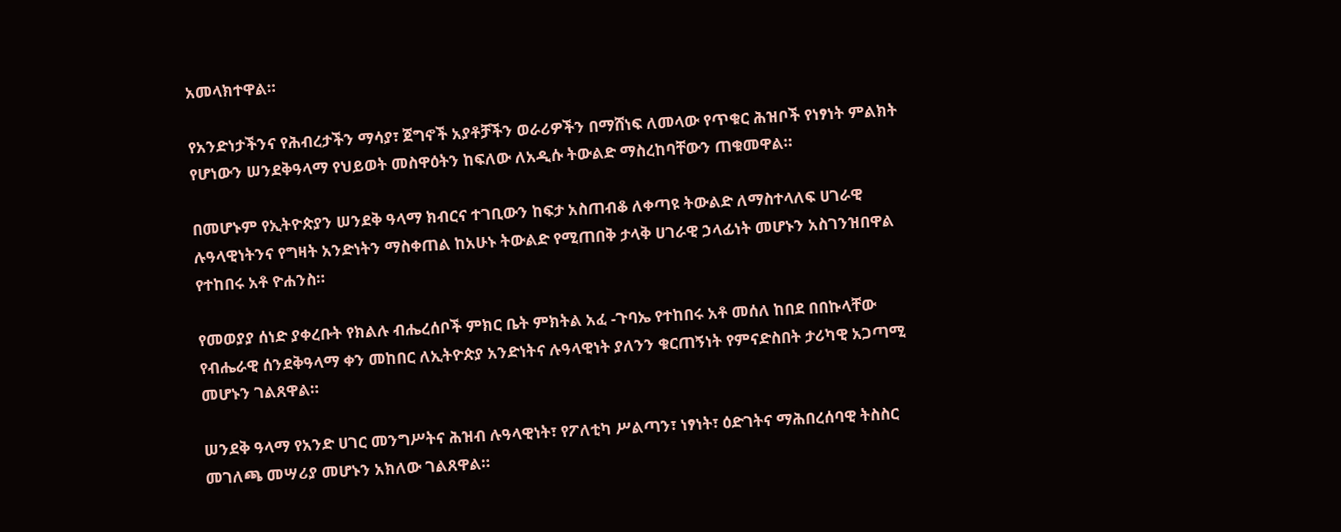አመላክተዋል።

የአንድነታችንና የሕብረታችን ማሳያ፣ ጀግኖች አያቶቻችን ወራሪዎችን በማሸነፍ ለመላው የጥቁር ሕዝቦች የነፃነት ምልክት የሆነውን ሠንደቅዓላማ የህይወት መስዋዕትን ከፍለው ለአዲሱ ትውልድ ማስረከባቸውን ጠቁመዋል።

በመሆኑም የኢትዮጵያን ሠንደቅ ዓላማ ክብርና ተገቢውን ከፍታ አስጠብቆ ለቀጣዩ ትውልድ ለማስተላለፍ ሀገራዊ ሉዓላዊነትንና የግዛት አንድነትን ማስቀጠል ከአሁኑ ትውልድ የሚጠበቅ ታላቅ ሀገራዊ ኃላፊነት መሆኑን አስገንዝበዋል የተከበሩ አቶ ዮሐንስ።

የመወያያ ሰነድ ያቀረቡት የክልሉ ብሔረሰቦች ምክር ቤት ምክትል አፈ -ጉባኤ የተከበሩ አቶ መሰለ ከበደ በበኩላቸው የብሔራዊ ሰንደቅዓላማ ቀን መከበር ለኢትዮጵያ አንድነትና ሉዓላዊነት ያለንን ቁርጠኝነት የምናድስበት ታሪካዊ አጋጣሚ መሆኑን ገልጸዋል።

ሠንደቅ ዓላማ የአንድ ሀገር መንግሥትና ሕዝብ ሉዓላዊነት፣ የፖለቲካ ሥልጣን፣ ነፃነት፣ ዕድገትና ማሕበረሰባዊ ትስስር መገለጫ መሣሪያ መሆኑን አክለው ገልጸዋል።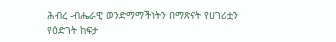ሕብረ -ብሔራዊ ወንድማማችነትን በማጽናት የሀገሪቷን የዕድገት ከፍታ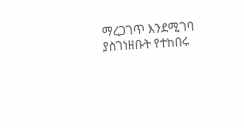ማረጋገጥ እንደሚገባ ያስገነዘቡት የተከበሩ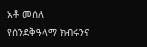አቶ መሰለ የሰንደቅዓላማ ክብሩንና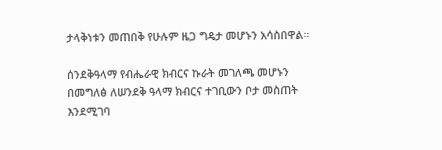ታላቅነቱን መጠበቅ የሁሉም ዜጋ ግዴታ መሆኑን አሳስበዋል።

ሰንደቅዓላማ የብሔራዊ ክብርና ኩራት መገለጫ መሆኑን በመግለፅ ለሠንደቅ ዓላማ ክብርና ተገቢውን ቦታ መስጠት እንደሚገባ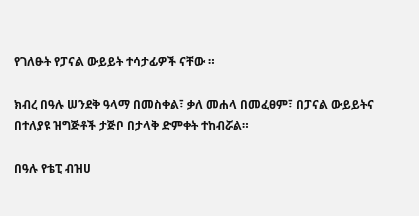የገለፁት የፓናል ውይይት ተሳታፊዎች ናቸው ።

ክብረ በዓሉ ሠንደቅ ዓላማ በመስቀል፣ ቃለ መሐላ በመፈፀም፣ በፓናል ውይይትና በተለያዩ ዝግጅቶች ታጅቦ በታላቅ ድምቀት ተከብሯል።

በዓሉ የቴፒ ብዝሀ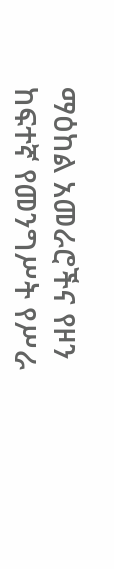ማዕከል አመራሮችና የዞን ከፍተኛ የመንግሥት የሥራ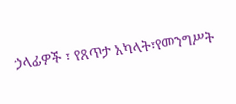ኃላፊዎች ፣ የጸጥታ አካላት፣የመንግሥት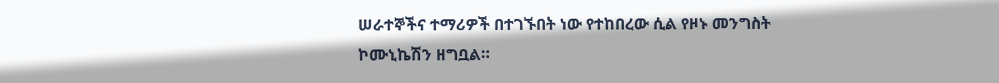ሠራተኞችና ተማሪዎች በተገኙበት ነው የተከበረው ሲል የዞኑ መንግስት ኮሙኒኬሽን ዘግቧል።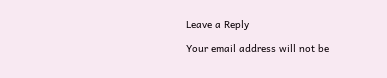Leave a Reply

Your email address will not be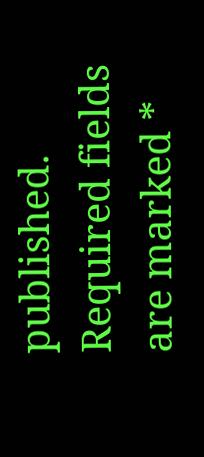published. Required fields are marked *